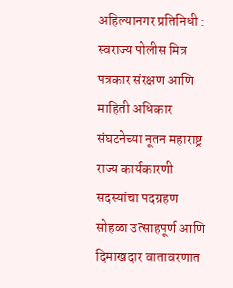अहिल्यानगर प्रतिनिधी : स्वराज्य पोलीस मित्र पत्रकार संरक्षण आणि माहिती अधिकार संघटनेच्या नूतन महाराष्ट्र राज्य कार्यकारणी सदस्यांचा पदग्रहण सोहळा उत्साहपूर्ण आणि दिमाखदार वातावरणात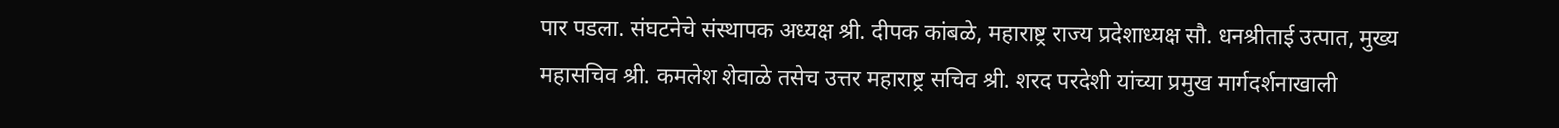पार पडला. संघटनेचे संस्थापक अध्यक्ष श्री. दीपक कांबळे, महाराष्ट्र राज्य प्रदेशाध्यक्ष सौ. धनश्रीताई उत्पात, मुख्य महासचिव श्री. कमलेश शेवाळे तसेच उत्तर महाराष्ट्र सचिव श्री. शरद परदेशी यांच्या प्रमुख मार्गदर्शनाखाली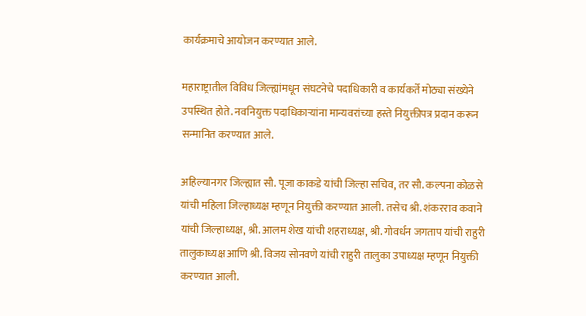कार्यक्रमाचे आयोजन करण्यात आले.

महाराष्ट्रातील विविध जिल्ह्यांमधून संघटनेचे पदाधिकारी व कार्यकर्ते मोठ्या संख्येने उपस्थित होते. नवनियुक्त पदाधिकाऱ्यांना मान्यवरांच्या हस्ते नियुक्तीपत्र प्रदान करून सन्मानित करण्यात आले.

अहिल्यानगर जिल्ह्यात सौ. पूजा काकडे यांची जिल्हा सचिव, तर सौ. कल्पना कोळसे यांची महिला जिल्हाध्यक्ष म्हणून नियुक्ती करण्यात आली. तसेच श्री. शंकरराव कवाने यांची जिल्हाध्यक्ष, श्री. आलम शेख यांची शहराध्यक्ष, श्री. गोवर्धन जगताप यांची राहुरी तालुकाध्यक्ष आणि श्री. विजय सोनवणे यांची राहुरी तालुका उपाध्यक्ष म्हणून नियुक्ती करण्यात आली.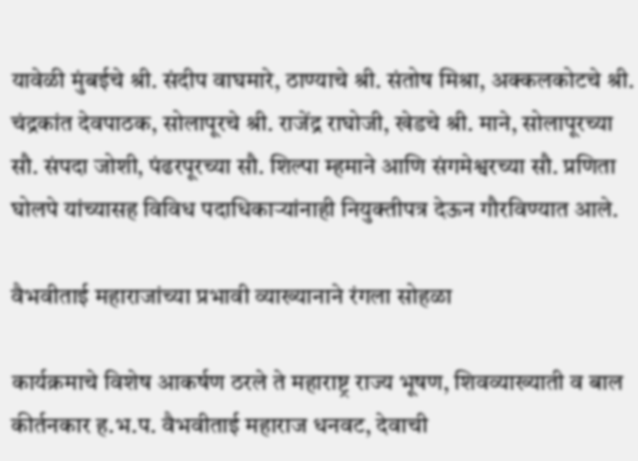यावेळी मुंबईचे श्री. संदीप वाघमारे, ठाण्याचे श्री. संतोष मिश्रा, अक्कलकोटचे श्री. चंद्रकांत देवपाठक, सोलापूरचे श्री. राजेंद्र राघोजी, खेडचे श्री. माने, सोलापूरच्या सौ. संपदा जोशी, पंढरपूरच्या सौ. शिल्पा म्हमाने आणि संगमेश्वरच्या सौ. प्रणिता घोलपे यांच्यासह विविध पदाधिकाऱ्यांनाही नियुक्तीपत्र देऊन गौरविण्यात आले.

वैभवीताई महाराजांच्या प्रभावी व्याख्यानाने रंगला सोहळा

कार्यक्रमाचे विशेष आकर्षण ठरले ते महाराष्ट्र राज्य भूषण, शिवव्याख्याती व बाल कीर्तनकार ह.भ.प. वैभवीताई महाराज धनवट, देवाची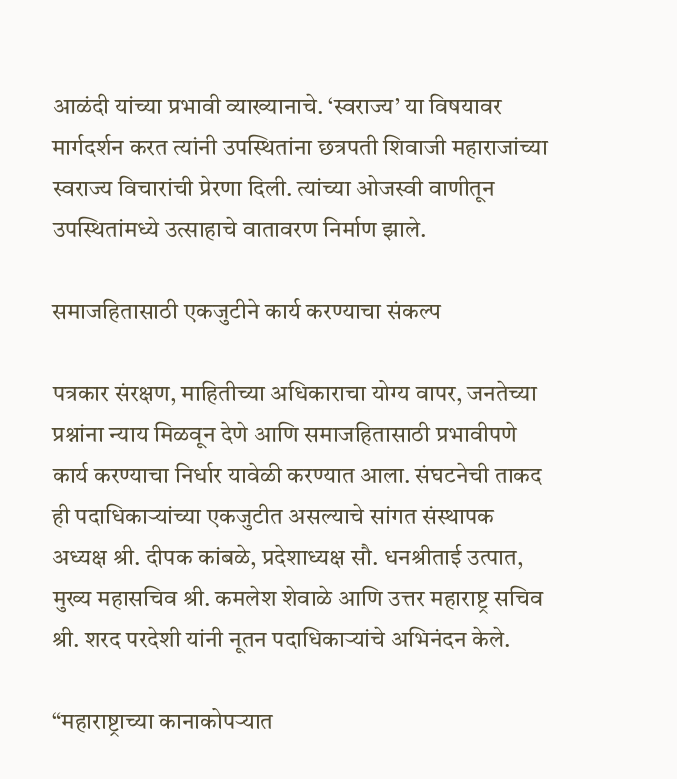आळंदी यांच्या प्रभावी व्याख्यानाचे. ‘स्वराज्य’ या विषयावर मार्गदर्शन करत त्यांनी उपस्थितांना छत्रपती शिवाजी महाराजांच्या स्वराज्य विचारांची प्रेरणा दिली. त्यांच्या ओजस्वी वाणीतून उपस्थितांमध्ये उत्साहाचे वातावरण निर्माण झाले.

समाजहितासाठी एकजुटीने कार्य करण्याचा संकल्प

पत्रकार संरक्षण, माहितीच्या अधिकाराचा योग्य वापर, जनतेच्या प्रश्नांना न्याय मिळवून देणे आणि समाजहितासाठी प्रभावीपणे कार्य करण्याचा निर्धार यावेळी करण्यात आला. संघटनेची ताकद ही पदाधिकाऱ्यांच्या एकजुटीत असल्याचे सांगत संस्थापक अध्यक्ष श्री. दीपक कांबळे, प्रदेशाध्यक्ष सौ. धनश्रीताई उत्पात, मुख्य महासचिव श्री. कमलेश शेवाळे आणि उत्तर महाराष्ट्र सचिव श्री. शरद परदेशी यांनी नूतन पदाधिकाऱ्यांचे अभिनंदन केले.

“महाराष्ट्राच्या कानाकोपऱ्यात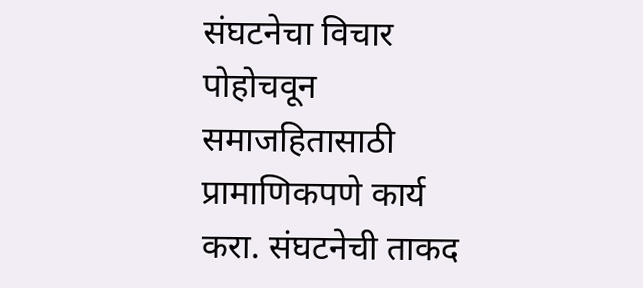संघटनेचा विचार पोहोचवून समाजहितासाठी प्रामाणिकपणे कार्य करा. संघटनेची ताकद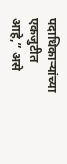पदाधिकाऱ्यांच्या एकजुटीत आहे,” असे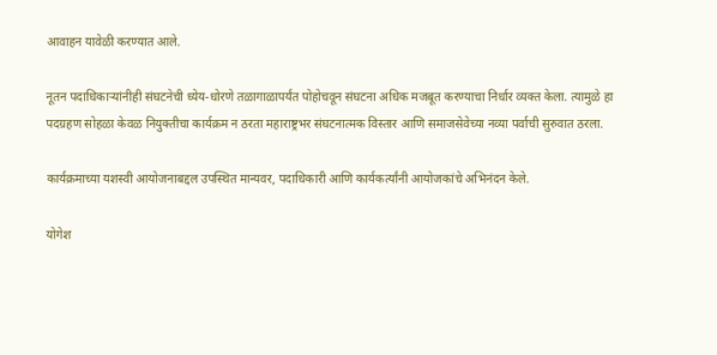आवाहन यावेळी करण्यात आले.

नूतन पदाधिकाऱ्यांनीही संघटनेची ध्येय-धोरणे तळागाळापर्यंत पोहोचवून संघटना अधिक मजबूत करण्याचा निर्धार व्यक्त केला. त्यामुळे हा पदग्रहण सोहळा केवळ नियुक्तीचा कार्यक्रम न ठरता महाराष्ट्रभर संघटनात्मक विस्तार आणि समाजसेवेच्या नव्या पर्वाची सुरुवात ठरला.

कार्यक्रमाच्या यशस्वी आयोजनाबद्दल उपस्थित मान्यवर, पदाधिकारी आणि कार्यकर्त्यांनी आयोजकांचे अभिनंदन केले.

योगेश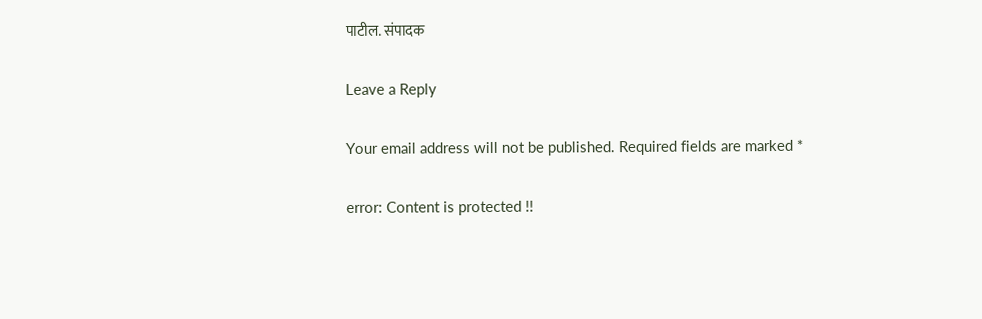पाटील. संपादक

Leave a Reply

Your email address will not be published. Required fields are marked *

error: Content is protected !!